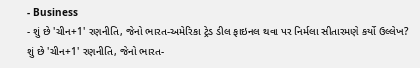- Business
- શું છે 'ચીન+1' રણનીતિ, જેનો ભારત-અમેરિકા ટ્રેડ ડીલ ફાઇનલ થવા પર નિર્મલા સીતારમણે કર્યો ઉલ્લેખ?
શું છે 'ચીન+1' રણનીતિ, જેનો ભારત-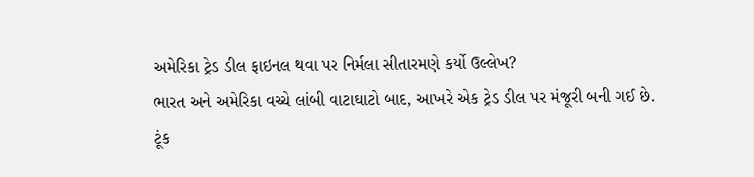અમેરિકા ટ્રેડ ડીલ ફાઇનલ થવા પર નિર્મલા સીતારમણે કર્યો ઉલ્લેખ?
ભારત અને અમેરિકા વચ્ચે લાંબી વાટાઘાટો બાદ, આખરે એક ટ્રેડ ડીલ પર મંજૂરી બની ગઈ છે. ટૂંક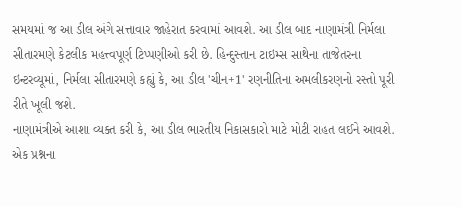સમયમાં જ આ ડીલ અંગે સત્તાવાર જાહેરાત કરવામાં આવશે. આ ડીલ બાદ નાણામંત્રી નિર્મલા સીતારમણે કેટલીક મહત્ત્વપૂર્ણ ટિપ્પણીઓ કરી છે. હિન્દુસ્તાન ટાઇમ્સ સાથેના તાજેતરના ઇન્ટરવ્યૂમાં, નિર્મલા સીતારમણે કહ્યું કે, આ ડીલ 'ચીન+1' રણનીતિના અમલીકરણનો રસ્તો પૂરી રીતે ખૂલી જશે.
નાણામંત્રીએ આશા વ્યક્ત કરી કે, આ ડીલ ભારતીય નિકાસકારો માટે મોટી રાહત લઈને આવશે. એક પ્રશ્નના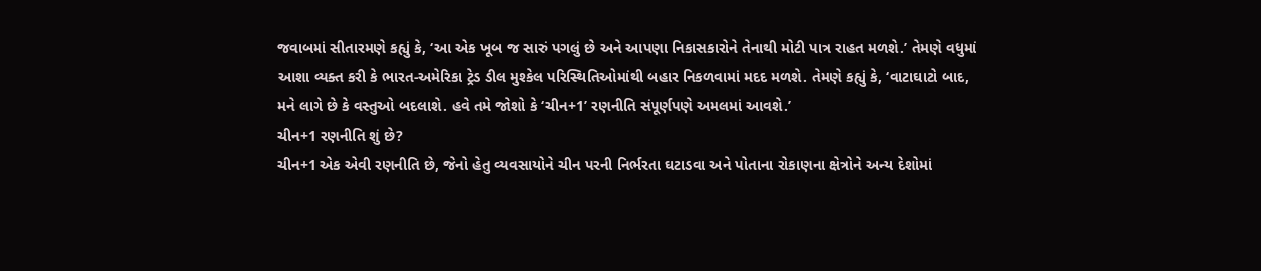જવાબમાં સીતારમણે કહ્યું કે, ‘આ એક ખૂબ જ સારું પગલું છે અને આપણા નિકાસકારોને તેનાથી મોટી પાત્ર રાહત મળશે.’ તેમણે વધુમાં આશા વ્યક્ત કરી કે ભારત-અમેરિકા ટ્રેડ ડીલ મુશ્કેલ પરિસ્થિતિઓમાંથી બહાર નિકળવામાં મદદ મળશે. તેમણે કહ્યું કે, ‘વાટાઘાટો બાદ, મને લાગે છે કે વસ્તુઓ બદલાશે. હવે તમે જોશો કે ‘ચીન+1’ રણનીતિ સંપૂર્ણપણે અમલમાં આવશે.’
ચીન+1 રણનીતિ શું છે?
ચીન+1 એક એવી રણનીતિ છે, જેનો હેતુ વ્યવસાયોને ચીન પરની નિર્ભરતા ઘટાડવા અને પોતાના રોકાણના ક્ષેત્રોને અન્ય દેશોમાં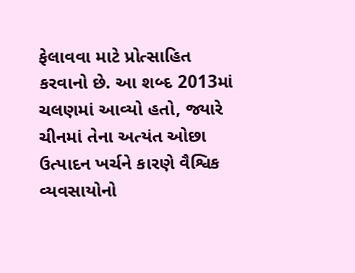ફેલાવવા માટે પ્રોત્સાહિત કરવાનો છે. આ શબ્દ 2013માં ચલણમાં આવ્યો હતો, જ્યારે ચીનમાં તેના અત્યંત ઓછા ઉત્પાદન ખર્ચને કારણે વૈશ્વિક વ્યવસાયોનો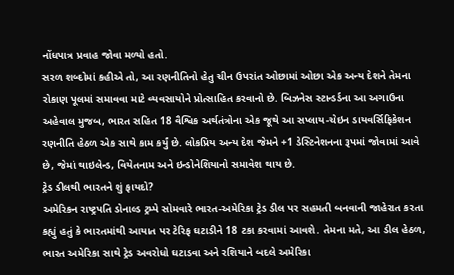નોંધપાત્ર પ્રવાહ જોવા મળ્યો હતો.
સરળ શબ્દોમાં કહીએ તો, આ રણનીતિનો હેતુ ચીન ઉપરાંત ઓછામાં ઓછા એક અન્ય દેશને તેમના રોકાણ પૂલમાં સમાવવા માટે વ્યવસાયોને પ્રોત્સાહિત કરવાનો છે. બિઝનેસ સ્ટાન્ડર્ડના આ અગાઉના અહેવાલ મુજબ, ભારત સહિત 18 વૈશ્વિક અર્થતંત્રોના એક જૂથે આ સપ્લાય-ચેઇન ડાયવર્સિફિકેશન રણનીતિ હેઠળ એક સાથે કામ કર્યું છે. લોકપ્રિય અન્ય દેશ જેમને +1 ડેસ્ટિનેશનના રૂપમાં જોવામાં આવે છે, જેમાં થાઇલેન્ડ, વિયેતનામ અને ઇન્ડોનેશિયાનો સમાવેશ થાય છે.
ટ્રેડ ડીલથી ભારતને શું ફાયદો?
અમેરિકન રાષ્ટ્રપતિ ડોનાલ્ડ ટ્રમ્પે સોમવારે ભારત-અમેરિકા ટ્રેડ ડીલ પર સહમતી બનવાની જાહેરાત કરતા કહ્યું હતું કે ભારતમાંથી આયાત પર ટેરિફ ઘટાડીને 18 ટકા કરવામાં આવશે. તેમના મતે, આ ડીલ હેઠળ, ભારત અમેરિકા સાથે ટ્રેડ અવરોધો ઘટાડવા અને રશિયાને બદલે અમેરિકા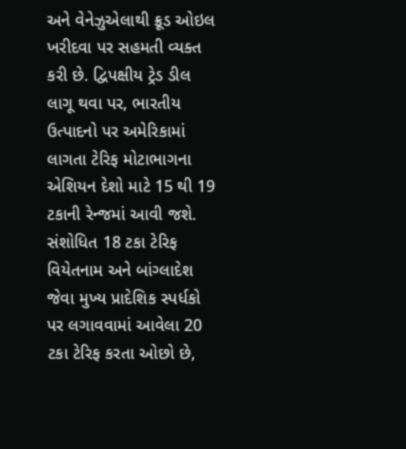અને વેનેઝુએલાથી ક્રૂડ ઓઇલ ખરીદવા પર સહમતી વ્યક્ત કરી છે. દ્વિપક્ષીય ટ્રેડ ડીલ લાગૂ થવા પર, ભારતીય ઉત્પાદનો પર અમેરિકામાં લાગતા ટેરિફ મોટાભાગના એશિયન દેશો માટે 15 થી 19 ટકાની રેન્જમાં આવી જશે.
સંશોધિત 18 ટકા ટેરિફ વિયેતનામ અને બાંગ્લાદેશ જેવા મુખ્ય પ્રાદેશિક સ્પર્ધકો પર લગાવવામાં આવેલા 20 ટકા ટેરિફ કરતા ઓછો છે,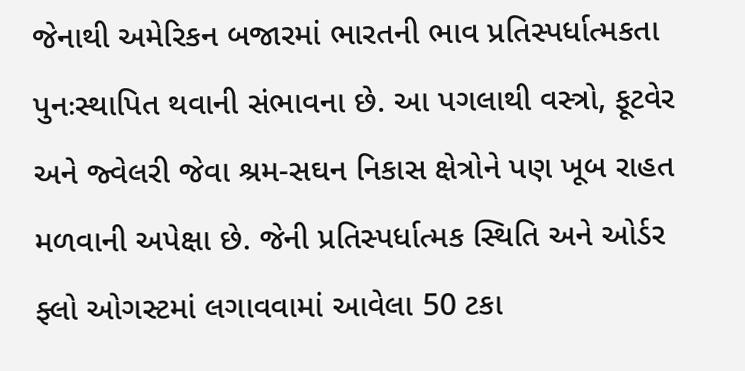જેનાથી અમેરિકન બજારમાં ભારતની ભાવ પ્રતિસ્પર્ધાત્મકતા પુનઃસ્થાપિત થવાની સંભાવના છે. આ પગલાથી વસ્ત્રો, ફૂટવેર અને જ્વેલરી જેવા શ્રમ-સઘન નિકાસ ક્ષેત્રોને પણ ખૂબ રાહત મળવાની અપેક્ષા છે. જેની પ્રતિસ્પર્ધાત્મક સ્થિતિ અને ઓર્ડર ફ્લો ઓગસ્ટમાં લગાવવામાં આવેલા 50 ટકા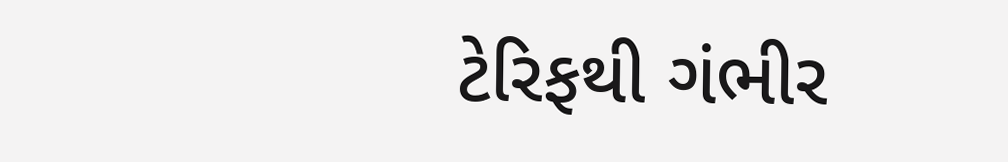ટેરિફથી ગંભીર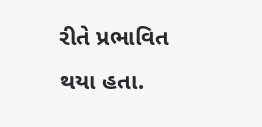રીતે પ્રભાવિત થયા હતા.